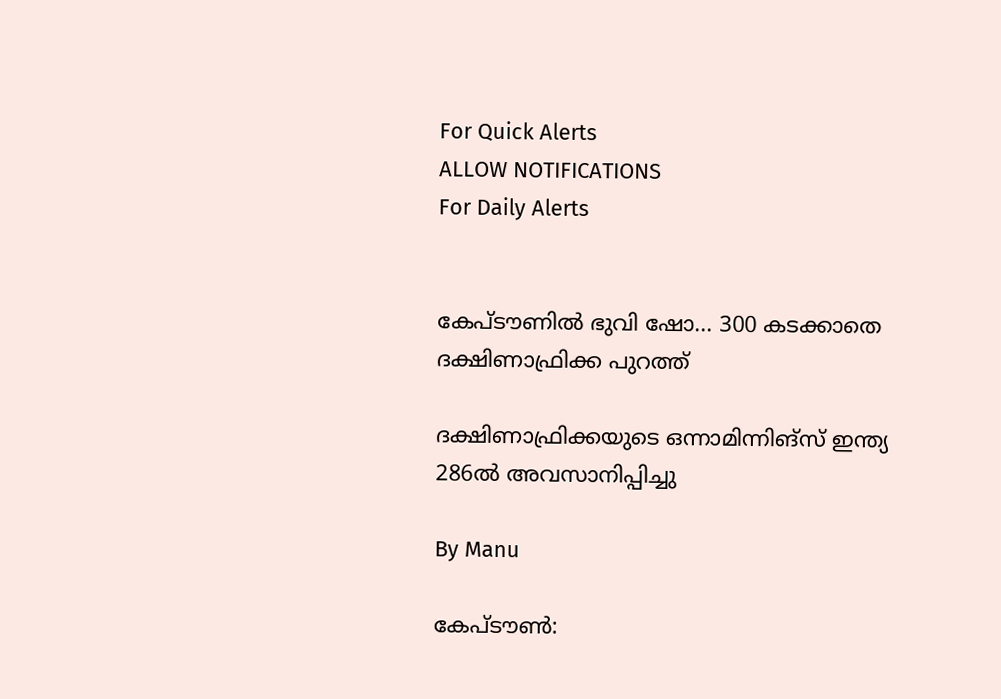For Quick Alerts
ALLOW NOTIFICATIONS
For Daily Alerts


കേപ്ടൗണില്‍ ഭുവി ഷോ... 300 കടക്കാതെ ദക്ഷിണാഫ്രിക്ക പുറത്ത്

ദക്ഷിണാഫ്രിക്കയുടെ ഒന്നാമിന്നിങ്‌സ് ഇന്ത്യ 286ല്‍ അവസാനിപ്പിച്ചു

By Manu

കേപ്ടൗണ്‍: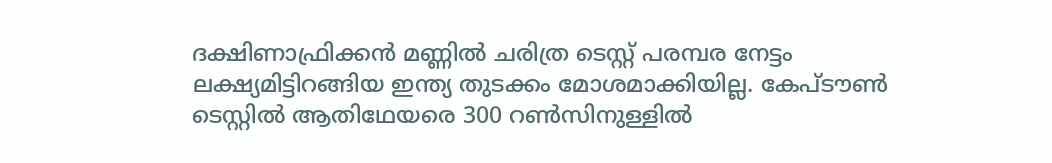ദക്ഷിണാഫ്രിക്കന്‍ മണ്ണില്‍ ചരിത്ര ടെസ്റ്റ് പരമ്പര നേട്ടം ലക്ഷ്യമിട്ടിറങ്ങിയ ഇന്ത്യ തുടക്കം മോശമാക്കിയില്ല. കേപ്ടൗണ്‍ ടെസ്റ്റില്‍ ആതിഥേയരെ 300 റണ്‍സിനുള്ളില്‍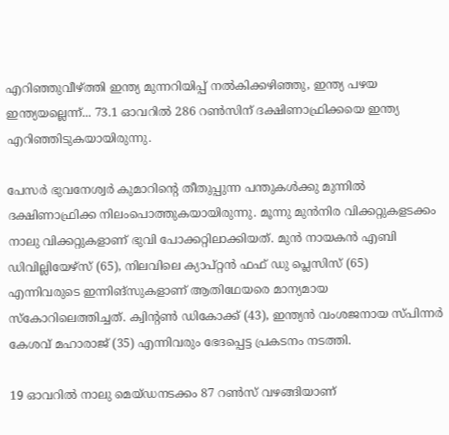എറിഞ്ഞുവീഴ്ത്തി ഇന്ത്യ മുന്നറിയിപ്പ് നല്‍കിക്കഴിഞ്ഞു, ഇന്ത്യ പഴയ ഇന്ത്യയല്ലെന്ന്... 73.1 ഓവറില്‍ 286 റണ്‍സിന് ദക്ഷിണാഫ്രിക്കയെ ഇന്ത്യ എറിഞ്ഞിടുകയായിരുന്നു.

പേസര്‍ ഭുവനേശ്വര്‍ കുമാറിന്റെ തീതുപ്പുന്ന പന്തുകള്‍ക്കു മുന്നില്‍ ദക്ഷിണാഫ്രിക്ക നിലംപൊത്തുകയായിരുന്നു. മൂന്നു മുന്‍നിര വിക്കറ്റുകളടക്കം നാലു വിക്കറ്റുകളാണ് ഭുവി പോക്കറ്റിലാക്കിയത്. മുന്‍ നായകന്‍ എബി ഡിവില്ലിയേഴ്‌സ് (65), നിലവിലെ ക്യാപ്റ്റന്‍ ഫഫ് ഡു പ്ലെസിസ് (65) എന്നിവരുടെ ഇന്നിങ്‌സുകളാണ് ആതിഥേയരെ മാന്യമായ സ്‌കോറിലെത്തിച്ചത്. ക്വിന്റണ്‍ ഡികോക്ക് (43), ഇന്ത്യന്‍ വംശജനായ സ്പിന്നര്‍ കേശവ് മഹാരാജ് (35) എന്നിവരും ഭേദപ്പെട്ട പ്രകടനം നടത്തി.

19 ഓവറില്‍ നാലു മെയ്ഡനടക്കം 87 റണ്‍സ് വഴങ്ങിയാണ്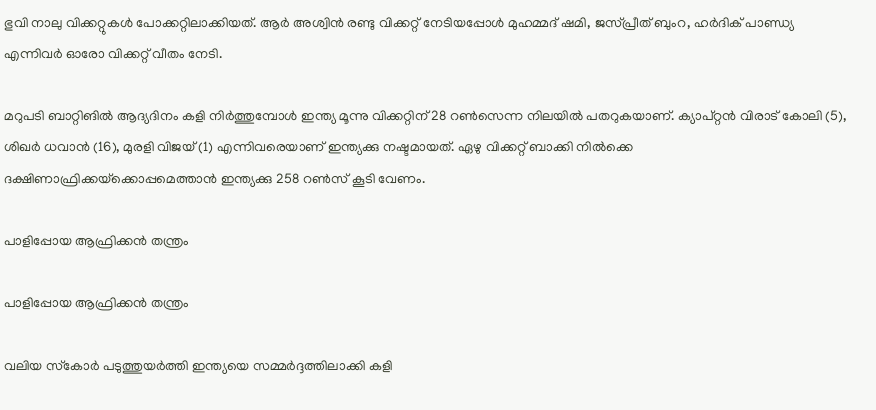ഭുവി നാലു വിക്കറ്റുകള്‍ പോക്കറ്റിലാക്കിയത്. ആര്‍ അശ്വിന്‍ രണ്ടു വിക്കറ്റ് നേടിയപ്പോള്‍ മുഹമ്മദ് ഷമി, ജസ്പ്രീത് ബുംറ, ഹര്‍ദിക് പാണ്ഡ്യ എന്നിവര്‍ ഓരോ വിക്കറ്റ് വീതം നേടി.

മറുപടി ബാറ്റിങില്‍ ആദ്യദിനം കളി നിര്‍ത്തുമ്പോള്‍ ഇന്ത്യ മൂന്നു വിക്കറ്റിന് 28 റണ്‍സെന്ന നിലയില്‍ പതറുകയാണ്. ക്യാപ്റ്റന്‍ വിരാട് കോലി (5), ശിഖര്‍ ധവാന്‍ (16), മുരളി വിജയ് (1) എന്നിവരെയാണ് ഇന്ത്യക്കു നഷ്ടമായത്. ഏഴു വിക്കറ്റ് ബാക്കി നില്‍ക്കെ ദക്ഷിണാഫ്രിക്കയ്‌ക്കൊപ്പമെത്താന്‍ ഇന്ത്യക്കു 258 റണ്‍സ് കൂടി വേണം.

പാളിപ്പോയ ആഫ്രിക്കന്‍ തന്ത്രം

പാളിപ്പോയ ആഫ്രിക്കന്‍ തന്ത്രം

വലിയ സ്‌കോര്‍ പടുത്തുയര്‍ത്തി ഇന്ത്യയെ സമ്മര്‍ദ്ദത്തിലാക്കി കളി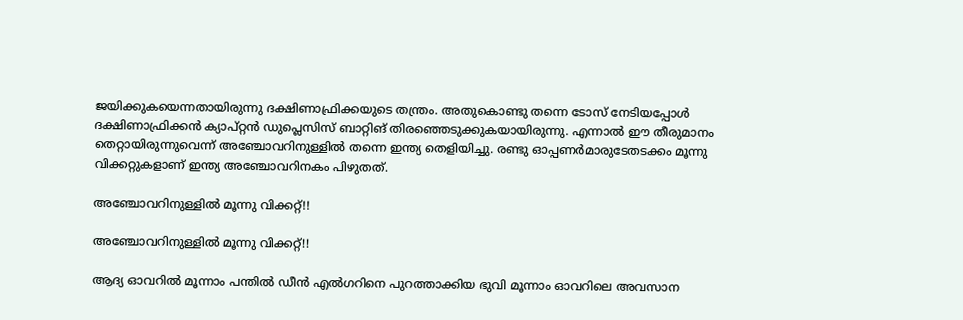ജയിക്കുകയെന്നതായിരുന്നു ദക്ഷിണാഫ്രിക്കയുടെ തന്ത്രം. അതുകൊണ്ടു തന്നെ ടോസ് നേടിയപ്പോള്‍ ദക്ഷിണാഫ്രിക്കന്‍ ക്യാപ്റ്റന്‍ ഡുപ്ലെസിസ് ബാറ്റിങ് തിരഞ്ഞെടുക്കുകയായിരുന്നു. എന്നാല്‍ ഈ തീരുമാനം തെറ്റായിരുന്നുവെന്ന് അഞ്ചോവറിനുള്ളില്‍ തന്നെ ഇന്ത്യ തെളിയിച്ചു. രണ്ടു ഓപ്പണര്‍മാരുടേതടക്കം മൂന്നു വിക്കറ്റുകളാണ് ഇന്ത്യ അഞ്ചോവറിനകം പിഴുതത്.

അഞ്ചോവറിനുള്ളില്‍ മൂന്നു വിക്കറ്റ്!!

അഞ്ചോവറിനുള്ളില്‍ മൂന്നു വിക്കറ്റ്!!

ആദ്യ ഓവറില്‍ മൂന്നാം പന്തില്‍ ഡീന്‍ എല്‍ഗറിനെ പുറത്താക്കിയ ഭുവി മൂന്നാം ഓവറിലെ അവസാന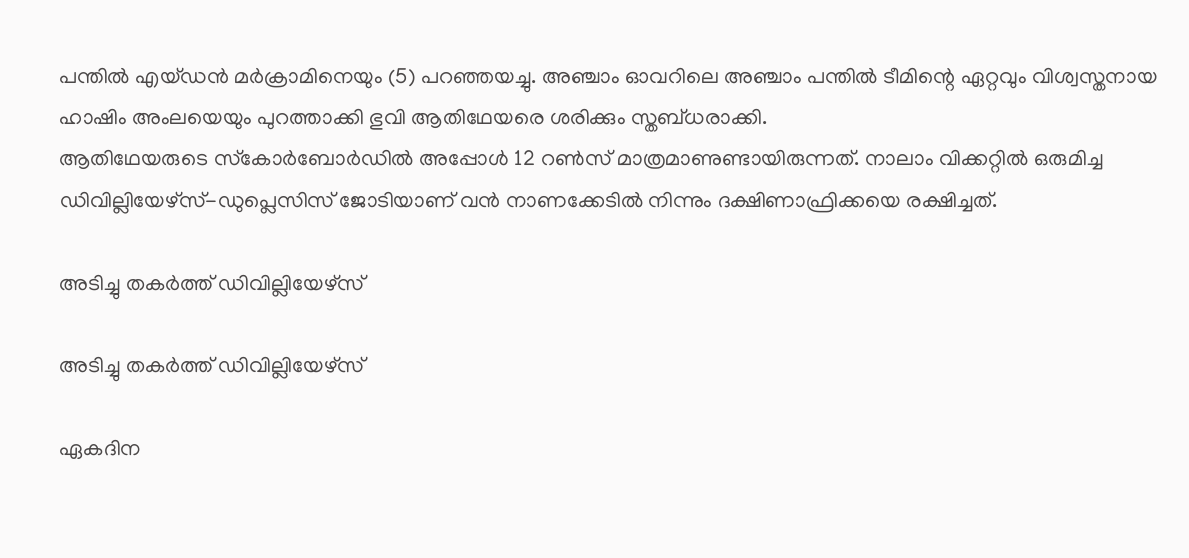പന്തില്‍ എയ്ഡന്‍ മര്‍ക്രാമിനെയും (5) പറഞ്ഞയച്ചു. അഞ്ചാം ഓവറിലെ അഞ്ചാം പന്തില്‍ ടീമിന്റെ ഏറ്റവും വിശ്വസ്തനായ ഹാഷിം അംലയെയും പുറത്താക്കി ഭുവി ആതിഥേയരെ ശരിക്കും സ്തബ്ധരാക്കി.
ആതിഥേയരുടെ സ്‌കോര്‍ബോര്‍ഡില്‍ അപ്പോള്‍ 12 റണ്‍സ് മാത്രമാണുണ്ടായിരുന്നത്. നാലാം വിക്കറ്റില്‍ ഒരുമിച്ച ഡിവില്ലിയേഴ്‌സ്-ഡുപ്ലെസിസ് ജോടിയാണ് വന്‍ നാണക്കേടില്‍ നിന്നും ദക്ഷിണാഫ്രിക്കയെ രക്ഷിച്ചത്.

അടിച്ചു തകര്‍ത്ത് ഡിവില്ലിയേഴ്‌സ്

അടിച്ചു തകര്‍ത്ത് ഡിവില്ലിയേഴ്‌സ്

ഏകദിന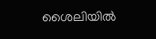ശൈലിയില്‍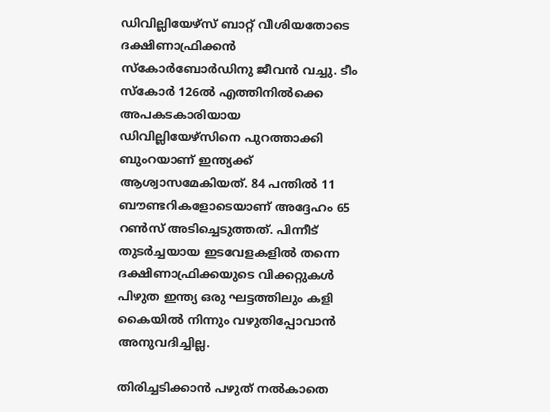ഡിവില്ലിയേഴ്‌സ് ബാറ്റ് വീശിയതോടെ ദക്ഷിണാഫ്രിക്കന്‍ സ്‌കോര്‍ബോര്‍ഡിനു ജീവന്‍ വച്ചു. ടീം സ്‌കോര്‍ 126ല്‍ എത്തിനില്‍ക്കെ അപകടകാരിയായ ഡിവില്ലിയേഴ്‌സിനെ പുറത്താക്കി ബുംറയാണ് ഇന്ത്യക്ക് ആശ്വാസമേകിയത്. 84 പന്തില്‍ 11 ബൗണ്ടറികളോടെയാണ് അദ്ദേഹം 65 റണ്‍സ് അടിച്ചെടുത്തത്. പിന്നീട് തുടര്‍ച്ചയായ ഇടവേളകളില്‍ തന്നെ ദക്ഷിണാഫ്രിക്കയുടെ വിക്കറ്റുകള്‍ പിഴുത ഇന്ത്യ ഒരു ഘട്ടത്തിലും കളി കൈയില്‍ നിന്നും വഴുതിപ്പോവാന്‍ അനുവദിച്ചില്ല.

തിരിച്ചടിക്കാന്‍ പഴുത് നല്‍കാതെ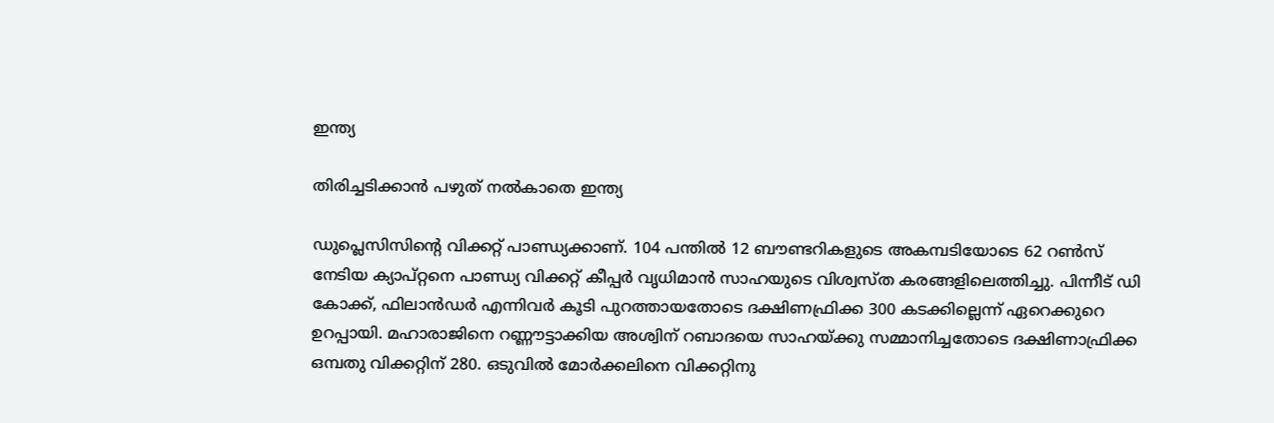ഇന്ത്യ

തിരിച്ചടിക്കാന്‍ പഴുത് നല്‍കാതെ ഇന്ത്യ

ഡുപ്ലെസിസിന്റെ വിക്കറ്റ് പാണ്ഡ്യക്കാണ്. 104 പന്തില്‍ 12 ബൗണ്ടറികളുടെ അകമ്പടിയോടെ 62 റണ്‍സ് നേടിയ ക്യാപ്റ്റനെ പാണ്ഡ്യ വിക്കറ്റ് കീപ്പര്‍ വൃധിമാന്‍ സാഹയുടെ വിശ്വസ്ത കരങ്ങളിലെത്തിച്ചു. പിന്നീട് ഡി കോക്ക്, ഫിലാന്‍ഡര്‍ എന്നിവര്‍ കൂടി പുറത്തായതോടെ ദക്ഷിണഫ്രിക്ക 300 കടക്കില്ലെന്ന് ഏറെക്കുറെ ഉറപ്പായി. മഹാരാജിനെ റണ്ണൗട്ടാക്കിയ അശ്വിന് റബാദയെ സാഹയ്ക്കു സമ്മാനിച്ചതോടെ ദക്ഷിണാഫ്രിക്ക ഒമ്പതു വിക്കറ്റിന് 280. ഒടുവില്‍ മോര്‍ക്കലിനെ വിക്കറ്റിനു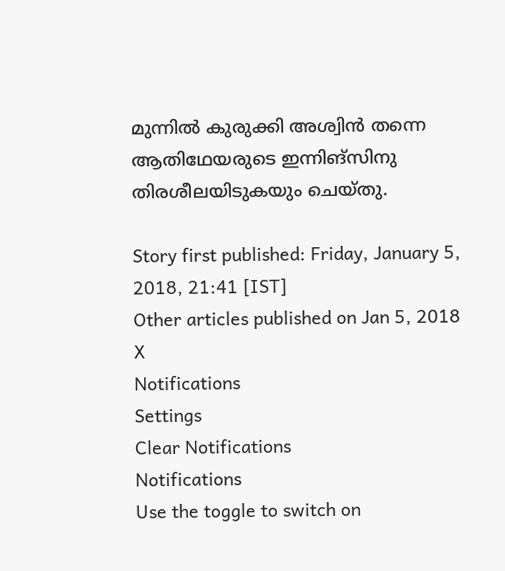മുന്നില്‍ കുരുക്കി അശ്വിന്‍ തന്നെ ആതിഥേയരുടെ ഇന്നിങ്‌സിനു തിരശീലയിടുകയും ചെയ്തു.

Story first published: Friday, January 5, 2018, 21:41 [IST]
Other articles published on Jan 5, 2018
X
Notifications
Settings
Clear Notifications
Notifications
Use the toggle to switch on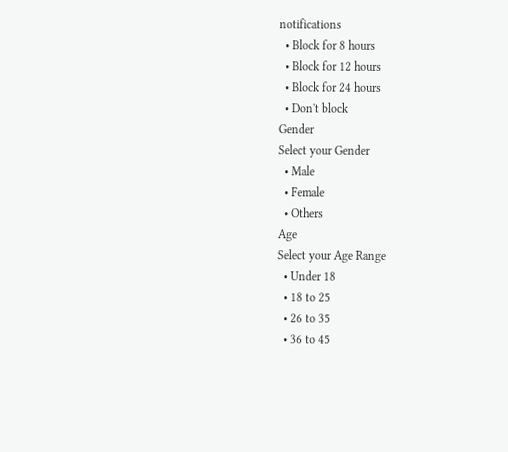notifications
  • Block for 8 hours
  • Block for 12 hours
  • Block for 24 hours
  • Don't block
Gender
Select your Gender
  • Male
  • Female
  • Others
Age
Select your Age Range
  • Under 18
  • 18 to 25
  • 26 to 35
  • 36 to 45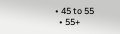• 45 to 55
  • 55+